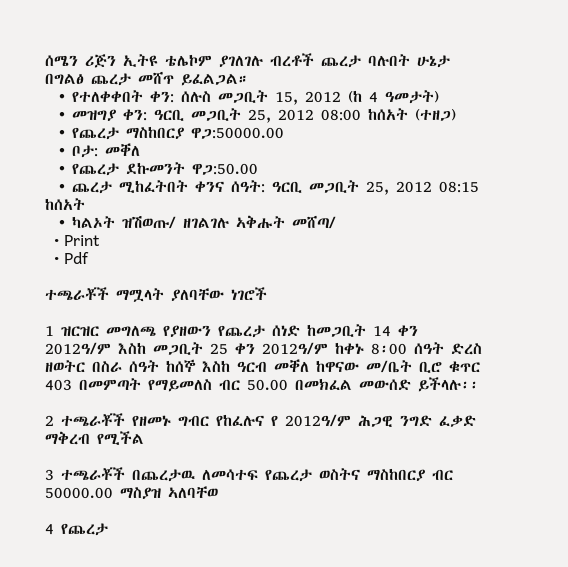ሰሜን ሪጅን ኢትዩ ቴሌኮም ያገለገሉ ብረቶች ጨረታ ባሉበት ሁኔታ በግልፅ ጨረታ መሸጥ ይፈልጋል።
  • የተለቀቀበት ቀን: ሰሉስ መጋቢት 15, 2012 (ከ 4 ዓመታት)
  • መዝግያ ቀን: ዓርቢ መጋቢት 25, 2012 08:00 ከሰአት (ተዘጋ)
  • የጨረታ ማስከበርያ ዋጋ:50000.00
  • ቦታ: መቐለ
  • የጨረታ ደኩመንት ዋጋ:50.00
  • ጨረታ ሚከፈትበት ቀንና ሰዓት: ዓርቢ መጋቢት 25, 2012 08:15 ከሰአት
  • ካልኦት ዝሽወጡ/ ዘገልገሉ ኣቅሑት መሸጣ/
  • Print
  • Pdf

ተጫራቾች ማሟላት ያለባቸው ነገሮች

1 ዝርዝር መግለጫ የያዘውን የጨረታ ሰነድ ከመጋቢት 14 ቀን 2012ዓ/ም እስከ መጋቢት 25 ቀን 2012ዓ/ም ከቀኑ 8፡00 ሰዓት ድረስ ዘወትር በስራ ሰዓት ከሰኞ እስከ ዓርብ መቐለ ከዋናው መ/ቤት ቢሮ ቁጥር 403 በመምጣት የማይመለስ ብር 50.00 በመክፈል መውሰድ ይችላሉ፡፡

2 ተጫራቾች የዘመኑ ግብር የከፈሉና የ 2012ዓ/ም ሕጋዊ ንግድ ፈቃድ ማቅረብ የሚችል

3 ተጫራቾች በጨረታዉ ለመሳተፍ የጨረታ ወስትና ማስከበርያ ብር 50000.00 ማስያዝ ኣለባቸወ

4 የጨረታ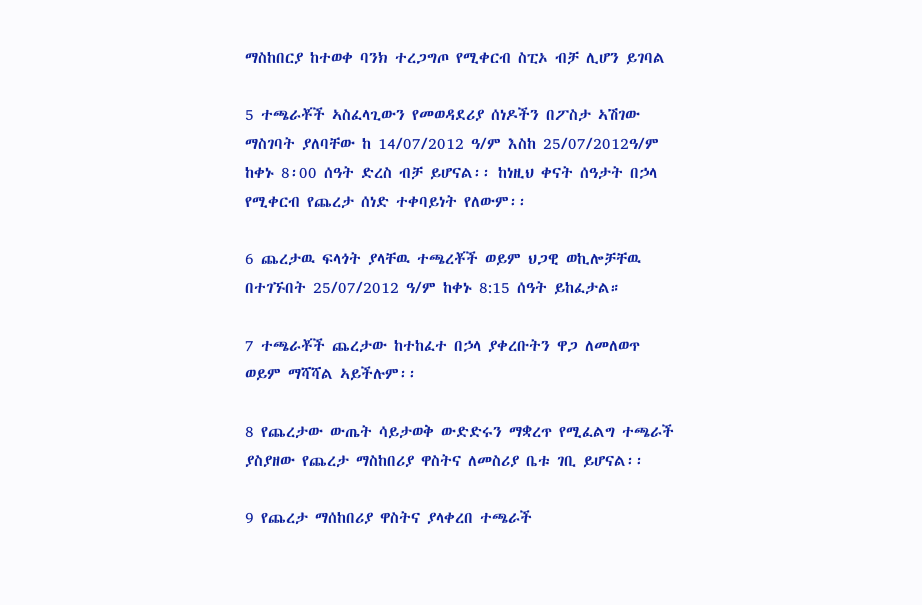ማስከበርያ ከተወቀ ባንክ ተረጋግጦ የሚቀርብ ስፒኦ ብቻ ሊሆን ይገባል

5 ተጫራቾች ኣስፈላጊውን የመወዳደሪያ ሰነዶችን በፖስታ ኣሽገው ማስገባት ያለባቸው ከ 14/07/2012 ዓ/ም እስከ 25/07/2012ዓ/ም ከቀኑ 8፡00 ሰዓት ድረስ ብቻ ይሆናል፡፡ ከነዚህ ቀናት ሰዓታት በኃላ የሚቀርብ የጨረታ ሰነድ ተቀባይነት የለውም፡፡

6 ጨረታዉ ፍላጎት ያላቸዉ ተጫረቾች ወይም ህጋዊ ወኪሎቻቸዉ በተገኙበት 25/07/2012 ዓ/ም ከቀኑ 8:15 ሰዓት ይከፈታል።

7 ተጫራቾች ጨረታው ከተከፈተ በኃላ ያቀረቡትን ዋጋ ለመለወጥ ወይም ማሻሻል ኣይችሉም፡፡

8 የጨረታው ውጤት ሳይታወቅ ውድድሩን ማቋረጥ የሚፈልግ ተጫራች ያስያዘው የጨረታ ማስከበሪያ ዋስትና ለመስሪያ ቤቱ ገቢ ይሆናል፡፡

9 የጨረታ ማሰከበሪያ ዋስትና ያላቀረበ ተጫራች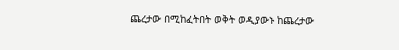ጨረታው በሚከፈትበት ወቅት ወዲያውኑ ከጨረታው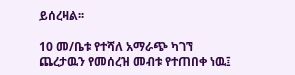ይሰረዛል፡፡

10 መ/ቤቱ የተሻለ አማራጭ ካገኘ ጨረታዉን የመሰረዝ መብቱ የተጠበቀ ነዉ፤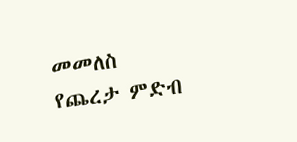መመለስ
የጨረታ ምድብ